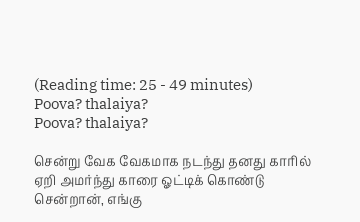(Reading time: 25 - 49 minutes)
Poova? thalaiya?
Poova? thalaiya?

சென்று வேக வேகமாக நடந்து தனது காரில் ஏறி அமர்ந்து காரை ஓட்டிக் கொண்டு சென்றான், எங்கு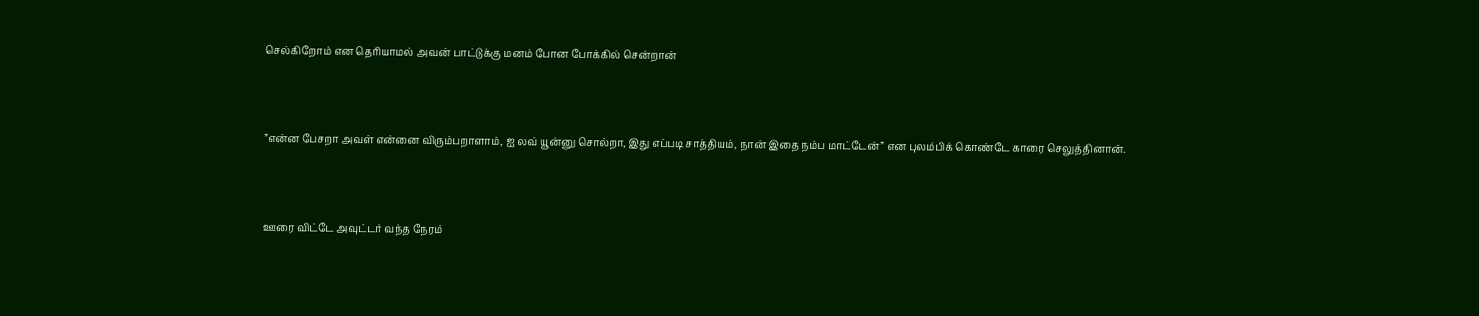செல்கிறோம் என தெரியாமல் அவன் பாட்டுக்கு மனம் போன போக்கில் சென்றான்



”என்ன பேசறா அவள் என்னை விரும்பறாளாம், ஐ லவ் யூன்னு சொல்றா, இது எப்படி சாத்தியம், நான் இதை நம்ப மாட்டேன்” என புலம்பிக் கொண்டே காரை செலுத்தினான்.



ஊரை விட்டே அவுட்டர் வந்த நேரம்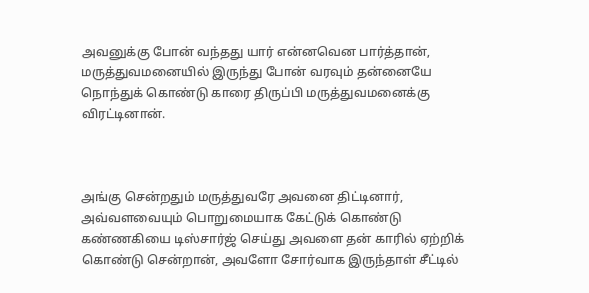அவனுக்கு போன் வந்தது யார் என்னவென பார்த்தான், மருத்துவமனையில் இருந்து போன் வரவும் தன்னையே நொந்துக் கொண்டு காரை திருப்பி மருத்துவமனைக்கு விரட்டினான்.



அங்கு சென்றதும் மருத்துவரே அவனை திட்டினார், அவ்வளவையும் பொறுமையாக கேட்டுக் கொண்டு கண்ணகியை டிஸ்சார்ஜ் செய்து அவளை தன் காரில் ஏற்றிக் கொண்டு சென்றான், அவளோ சோர்வாக இருந்தாள் சீட்டில்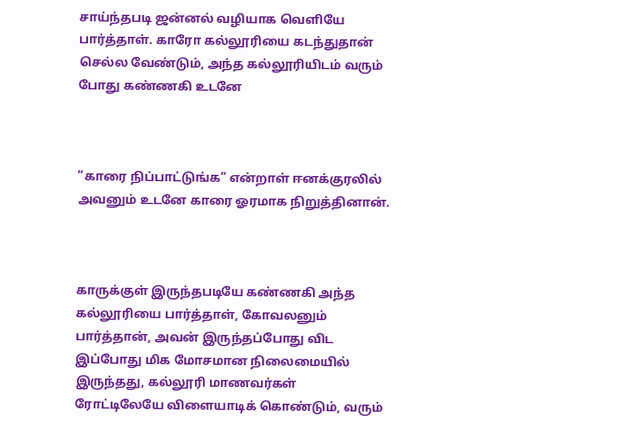சாய்ந்தபடி ஜன்னல் வழியாக வெளியே பார்த்தாள். காரோ கல்லூரியை கடந்துதான் செல்ல வேண்டும், அந்த கல்லூரியிடம் வரும் போது கண்ணகி உடனே



”காரை நிப்பாட்டுங்க” என்றாள் ஈனக்குரலில் அவனும் உடனே காரை ஓரமாக நிறுத்தினான்.



காருக்குள் இருந்தபடியே கண்ணகி அந்த கல்லூரியை பார்த்தாள், கோவலனும் பார்த்தான், அவன் இருந்தப்போது விட இப்போது மிக மோசமான நிலைமையில் இருந்தது, கல்லூரி மாணவர்கள் ரோட்டிலேயே விளையாடிக் கொண்டும், வரும்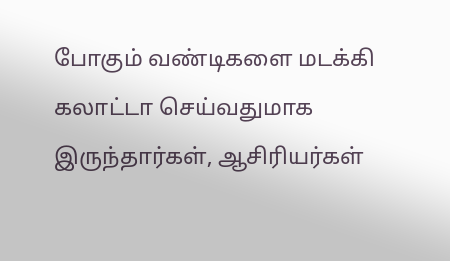போகும் வண்டிகளை மடக்கி கலாட்டா செய்வதுமாக இருந்தார்கள், ஆசிரியர்கள்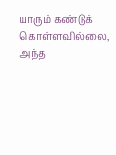யாரும் கண்டுக் கொள்ளவில்லை, அந்த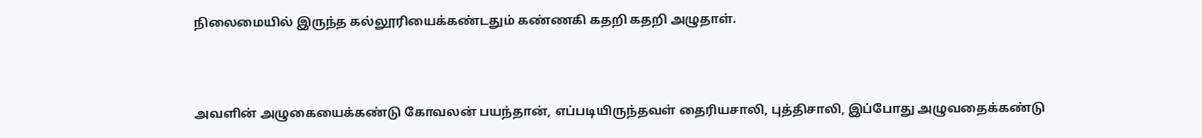நிலைமையில் இருந்த கல்லூரியைக்கண்டதும் கண்ணகி கதறி கதறி அழுதாள்.



அவளின் அழுகையைக்கண்டு கோவலன் பயந்தான், எப்படியிருந்தவள் தைரியசாலி, புத்திசாலி, இப்போது அழுவதைக்கண்டு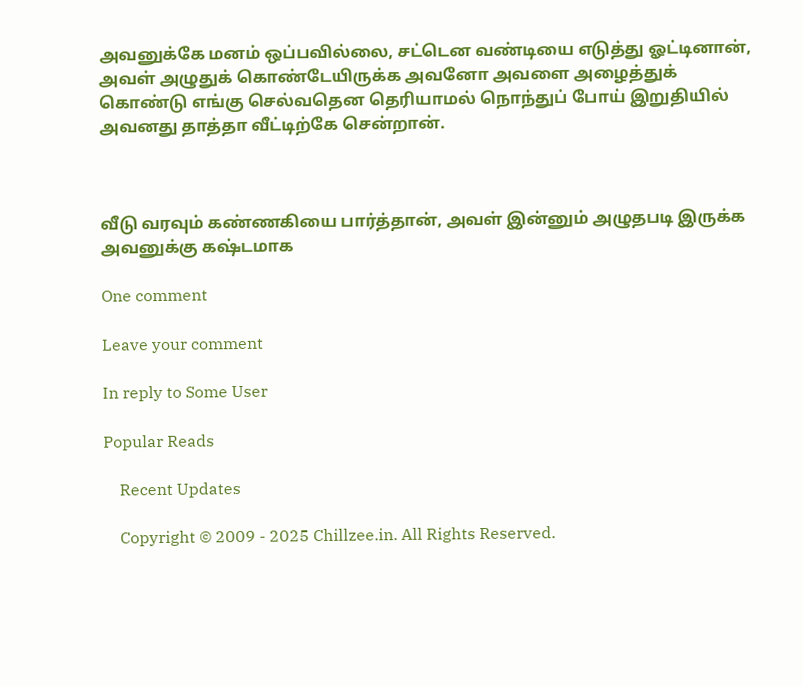அவனுக்கே மனம் ஒப்பவில்லை, சட்டென வண்டியை எடுத்து ஓட்டினான், அவள் அழுதுக் கொண்டேயிருக்க அவனோ அவளை அழைத்துக் கொண்டு எங்கு செல்வதென தெரியாமல் நொந்துப் போய் இறுதியில் அவனது தாத்தா வீட்டிற்கே சென்றான்.



வீடு வரவும் கண்ணகியை பார்த்தான், அவள் இன்னும் அழுதபடி இருக்க அவனுக்கு கஷ்டமாக

One comment

Leave your comment

In reply to Some User

Popular Reads

    Recent Updates

    Copyright © 2009 - 2025 Chillzee.in. All Rights Reserved.